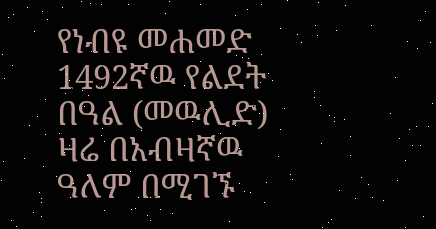የነብዩ መሐመድ 1492ኛዉ የልደት በዓል (መዉሊድ) ዛሬ በአብዛኛዉ ዓለም በሚገኙ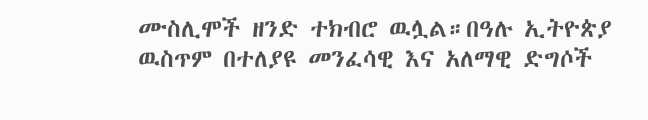ሙስሊሞች ዘንድ ተክብሮ ዉሏል።በዓሉ ኢትዮጵያ ዉስጥም በተለያዩ መንፈሳዊ እና አለማዊ ድግሶች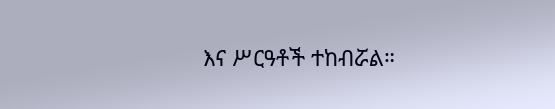እና ሥርዓቶች ተከብሯል።